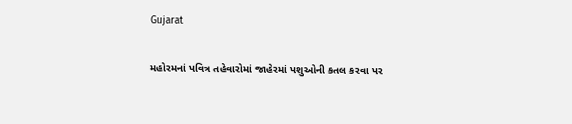Gujarat

મહોરમનાં પવિત્ર તહેવારોમાં જાહેરમાં પશુઓની કતલ કરવા પર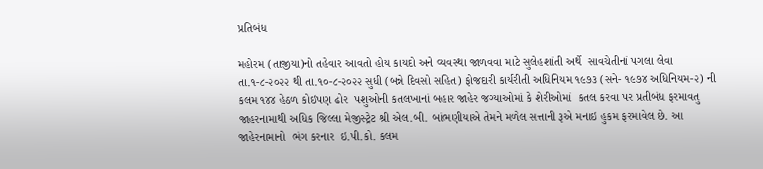પ્રતિબંધ

મહોરમ (તાજીયા)નો તહેવાર આવતો હોય કાયદો અને વ્‍યવસ્‍થા જાળવવા માટે સુલેહશાંતી અર્થે  સાવચેતીનાં પગલા લેવા તા.૧-૮-૨૦૨૨ થી તા.૧૦-૮-૨૦૨૨ સુધી (બન્ને દિવસો સહિત) ફોજદારી કાર્યરીતી અધિનિયમ ૧૯૭૩ (સને- ૧૯૭૪ અધિનિયમ-૨) ની કલમ ૧૪૪ હેઠળ કોઇપણ ઢોર  પશુઓની કતલખાનાં બહાર જાહેર જગ્‍યાઓમાં કે શેરીઓમાં  કતલ કરવા પર પ્રતીબંધ ફરમાવતુ જાહરનામાથી અધિક જિલ્‍લા મેજીસ્‍ટ્રેટ શ્રી એલ.બી. બાંભણીયાએ તેમને મળેલ સત્તાની રૂએ મનાઇ હુકમ ફરમાવેલ છે. આ જાહેરનામાનો  ભંગ કરનાર  ઇ.પી.કો. કલમ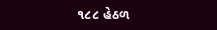૧૮૮ હેઠળ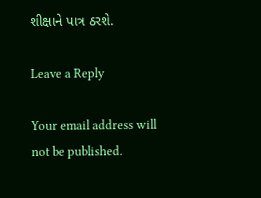શીક્ષાને પાત્ર ઠરશે.

Leave a Reply

Your email address will not be published.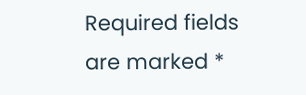Required fields are marked *